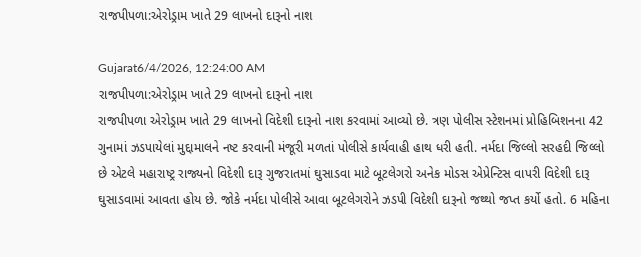રાજપીપળા:એરોડ્રામ ખાતે 29 લાખનો દારૂનો નાશ

Gujarat6/4/2026, 12:24:00 AM
રાજપીપળા:એરોડ્રામ ખાતે 29 લાખનો દારૂનો નાશ
રાજપીપળા એરોડ્રામ ખાતે 29 લાખનો વિદેશી દારૂનો નાશ કરવામાં આવ્યો છે. ત્રણ પોલીસ સ્ટેશનમાં પ્રોહિબિશનના 42 ગુનામાં ઝડપાયેલાં મુદ્દામાલને નષ્ટ કરવાની મંજૂરી મળતાં પોલીસે કાર્યવાહી હાથ ધરી હતી. નર્મદા જિલ્લો સરહદી જિલ્લો છે એટલે મહારાષ્ટ્ર રાજ્યનો વિદેશી દારૂ ગુજરાતમાં ઘુસાડવા માટે બૂટલેગરો અનેક મોડસ એપ્રેન્ટિસ વાપરી વિદેશી દારૂ ઘુસાડવામાં આવતા હોય છે. જોકે નર્મદા પોલીસે આવા બૂટલેગરોને ઝડપી વિદેશી દારૂનો જથ્થો જપ્ત કર્યો હતો. 6 મહિના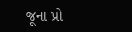જૂના પ્રો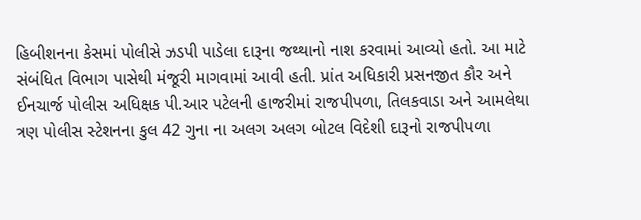હિબીશનના કેસમાં પોલીસે ઝડપી પાડેલા દારૂના જથ્થાનો નાશ કરવામાં આવ્યો હતો. આ માટે સંબંધિત વિભાગ પાસેથી મંજૂરી માગવામાં આવી હતી. પ્રાંત અધિકારી પ્રસનજીત કૌર અને ઈનચાર્જ પોલીસ અધિક્ષક પી.આર પટેલની હાજરીમાં રાજપીપળા, તિલકવાડા અને આમલેથા ત્રણ પોલીસ સ્ટેશનના કુલ 42 ગુના ના અલગ અલગ બોટલ વિદેશી દારૂનો રાજપીપળા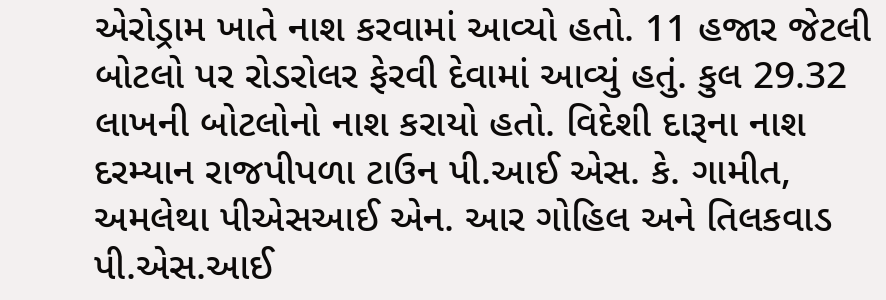એરોડ્રામ ખાતે નાશ કરવામાં આવ્યો હતો. 11 હજાર જેટલી બોટલો પર રોડરોલર ફેરવી દેવામાં આવ્યું હતું. કુલ 29.32 લાખની બોટલોનો નાશ કરાયો હતો. વિદેશી દારૂના નાશ દરમ્યાન રાજપીપળા ટાઉન પી.આઈ એસ. કે. ગામીત, અમલેથા પીએસઆઈ એન. આર ગોહિલ અને તિલકવાડ પી.એસ.આઈ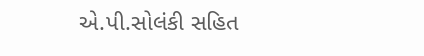એ.પી.સોલંકી સહિત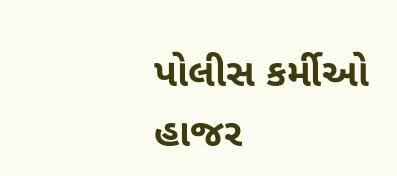પોલીસ કર્મીઓ હાજર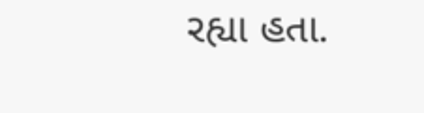રહ્યા હતા.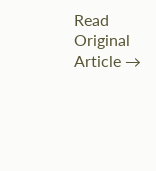Read Original Article →